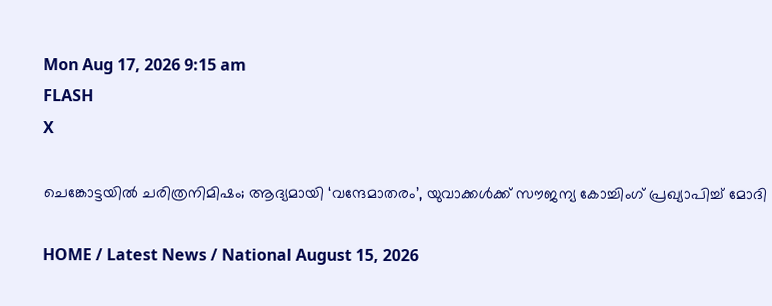Mon Aug 17, 2026 9:15 am
FLASH
X

ചെങ്കോട്ടയിൽ ചരിത്രനിമിഷം; ആദ്യമായി ‘വന്ദേമാതരം’, യുവാക്കൾക്ക് സൗജന്യ കോച്ചിംഗ് പ്രഖ്യാപിച്ച് മോദി

HOME / Latest News / National August 15, 2026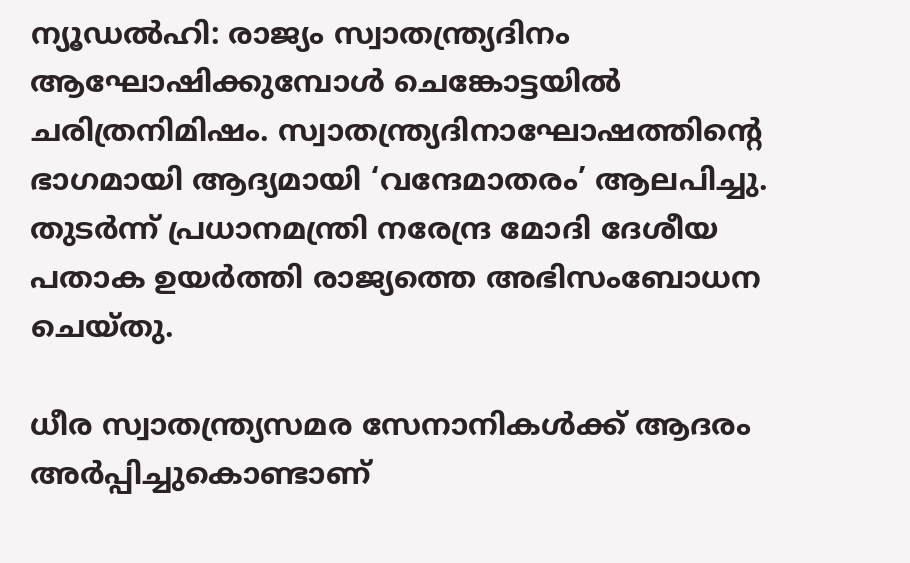ന്യൂഡൽഹി: രാജ്യം സ്വാതന്ത്ര്യദിനം ആഘോഷിക്കുമ്പോൾ ചെങ്കോട്ടയിൽ ചരിത്രനിമിഷം. സ്വാതന്ത്ര്യദിനാഘോഷത്തിന്റെ ഭാഗമായി ആദ്യമായി ‘വന്ദേമാതരം’ ആലപിച്ചു. തുടർന്ന് പ്രധാനമന്ത്രി നരേന്ദ്ര മോദി ദേശീയ പതാക ഉയർത്തി രാജ്യത്തെ അഭിസംബോധന ചെയ്തു.

ധീര സ്വാതന്ത്ര്യസമര സേനാനികൾക്ക് ആദരം അർപ്പിച്ചുകൊണ്ടാണ്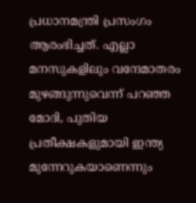പ്രധാനമന്ത്രി പ്രസംഗം ആരംഭിച്ചത്. എല്ലാ മനസുകളിലും വന്ദേമാതരം മുഴങ്ങുന്നുവെന്ന് പറഞ്ഞ മോദി, പുതിയ പ്രതീക്ഷകളുമായി ഇന്ത്യ മുന്നേറുകയാണെന്നും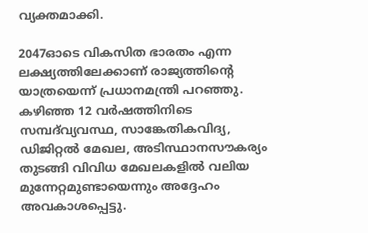വ്യക്തമാക്കി.

2047ഓടെ വികസിത ഭാരതം എന്ന ലക്ഷ്യത്തിലേക്കാണ് രാജ്യത്തിന്റെ യാത്രയെന്ന് പ്രധാനമന്ത്രി പറഞ്ഞു. കഴിഞ്ഞ 12 വർഷത്തിനിടെ സമ്പദ്‌വ്യവസ്ഥ, സാങ്കേതികവിദ്യ, ഡിജിറ്റൽ മേഖല, അടിസ്ഥാനസൗകര്യം തുടങ്ങി വിവിധ മേഖലകളിൽ വലിയ മുന്നേറ്റമുണ്ടായെന്നും അദ്ദേഹം അവകാശപ്പെട്ടു.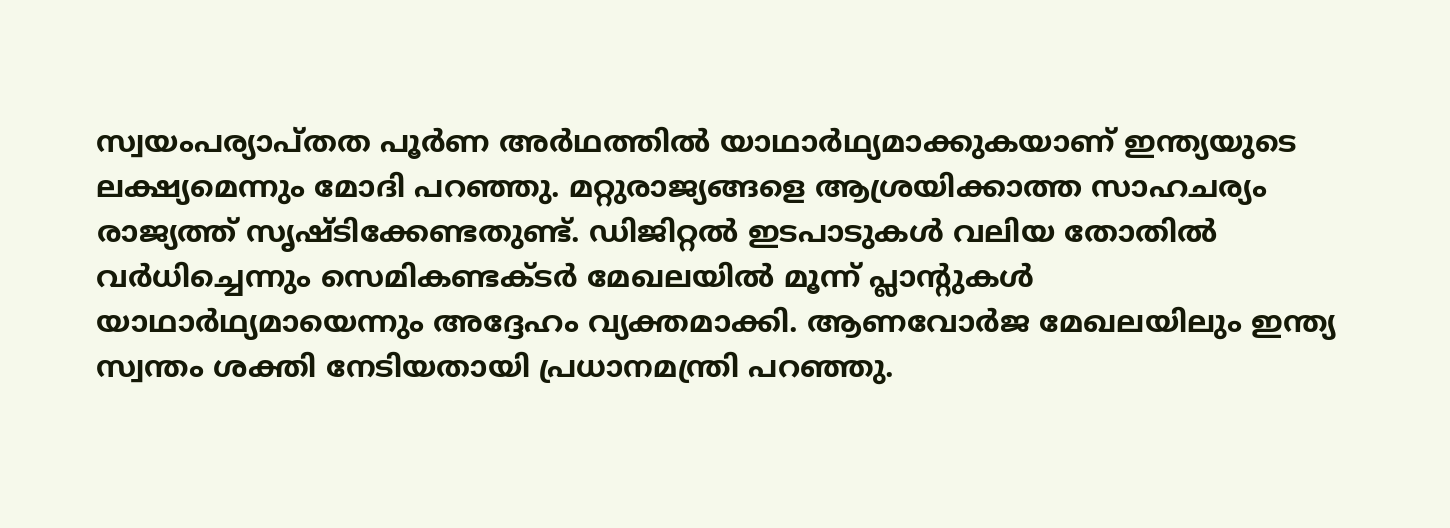സ്വയംപര്യാപ്തത പൂർണ അർഥത്തിൽ യാഥാർഥ്യമാക്കുകയാണ് ഇന്ത്യയുടെ ലക്ഷ്യമെന്നും മോദി പറഞ്ഞു. മറ്റുരാജ്യങ്ങളെ ആശ്രയിക്കാത്ത സാഹചര്യം രാജ്യത്ത് സൃഷ്ടിക്കേണ്ടതുണ്ട്. ഡിജിറ്റൽ ഇടപാടുകൾ വലിയ തോതിൽ വർധിച്ചെന്നും സെമികണ്ടക്ടർ മേഖലയിൽ മൂന്ന് പ്ലാന്റുകൾ യാഥാർഥ്യമായെന്നും അദ്ദേഹം വ്യക്തമാക്കി. ആണവോർജ മേഖലയിലും ഇന്ത്യ സ്വന്തം ശക്തി നേടിയതായി പ്രധാനമന്ത്രി പറഞ്ഞു.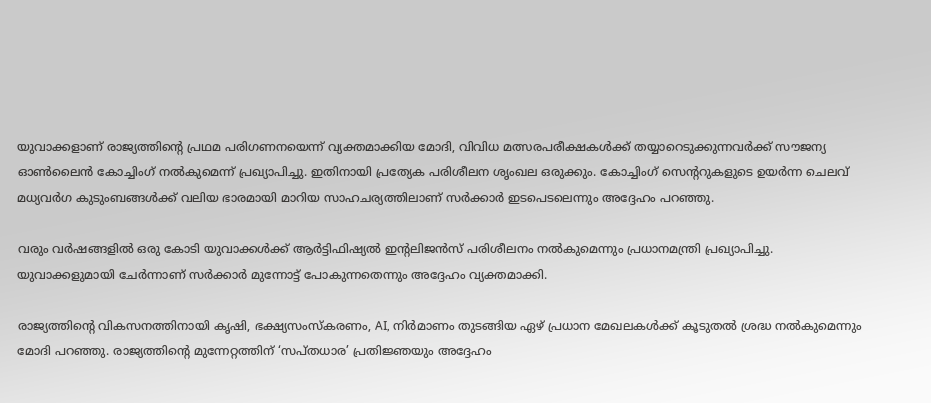യുവാക്കളാണ് രാജ്യത്തിന്റെ പ്രഥമ പരിഗണനയെന്ന് വ്യക്തമാക്കിയ മോദി, വിവിധ മത്സരപരീക്ഷകൾക്ക് തയ്യാറെടുക്കുന്നവർക്ക് സൗജന്യ ഓൺലൈൻ കോച്ചിംഗ് നൽകുമെന്ന് പ്രഖ്യാപിച്ചു. ഇതിനായി പ്രത്യേക പരിശീലന ശൃംഖല ഒരുക്കും. കോച്ചിംഗ് സെന്ററുകളുടെ ഉയർന്ന ചെലവ് മധ്യവർഗ കുടുംബങ്ങൾക്ക് വലിയ ഭാരമായി മാറിയ സാഹചര്യത്തിലാണ് സർക്കാർ ഇടപെടലെന്നും അദ്ദേഹം പറഞ്ഞു.

വരും വർഷങ്ങളിൽ ഒരു കോടി യുവാക്കൾക്ക് ആർട്ടിഫിഷ്യൽ ഇന്റലിജൻസ് പരിശീലനം നൽകുമെന്നും പ്രധാനമന്ത്രി പ്രഖ്യാപിച്ചു. യുവാക്കളുമായി ചേർന്നാണ് സർക്കാർ മുന്നോട്ട് പോകുന്നതെന്നും അദ്ദേഹം വ്യക്തമാക്കി.

രാജ്യത്തിന്റെ വികസനത്തിനായി കൃഷി, ഭക്ഷ്യസംസ്‌കരണം, AI, നിർമാണം തുടങ്ങിയ ഏഴ് പ്രധാന മേഖലകൾക്ക് കൂടുതൽ ശ്രദ്ധ നൽകുമെന്നും മോദി പറഞ്ഞു. രാജ്യത്തിന്റെ മുന്നേറ്റത്തിന് ‘സപ്തധാര’ പ്രതിജ്ഞയും അദ്ദേഹം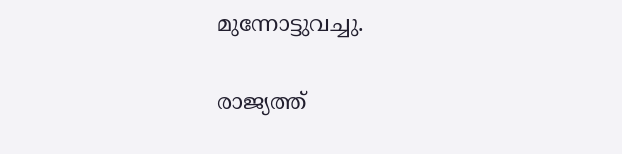മുന്നോട്ടുവച്ചു.

രാജ്യത്ത്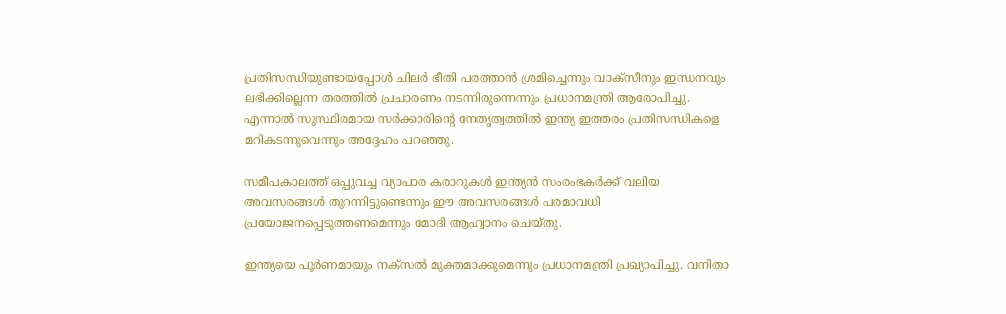പ്രതിസന്ധിയുണ്ടായപ്പോൾ ചിലർ ഭീതി പരത്താൻ ശ്രമിച്ചെന്നും വാക്സീനും ഇന്ധനവും ലഭിക്കില്ലെന്ന തരത്തിൽ പ്രചാരണം നടന്നിരുന്നെന്നും പ്രധാനമന്ത്രി ആരോപിച്ചു. എന്നാൽ സുസ്ഥിരമായ സർക്കാരിന്റെ നേതൃത്വത്തിൽ ഇന്ത്യ ഇത്തരം പ്രതിസന്ധികളെ മറികടന്നുവെന്നും അദ്ദേഹം പറഞ്ഞു.

സമീപകാലത്ത് ഒപ്പുവച്ച വ്യാപാര കരാറുകൾ ഇന്ത്യൻ സംരംഭകർക്ക് വലിയ അവസരങ്ങൾ തുറന്നിട്ടുണ്ടെന്നും ഈ അവസരങ്ങൾ പരമാവധി പ്രയോജനപ്പെടുത്തണമെന്നും മോദി ആഹ്വാനം ചെയ്തു.

ഇന്ത്യയെ പൂർണമായും നക്സൽ മുക്തമാക്കുമെന്നും പ്രധാനമന്ത്രി പ്രഖ്യാപിച്ചു. വനിതാ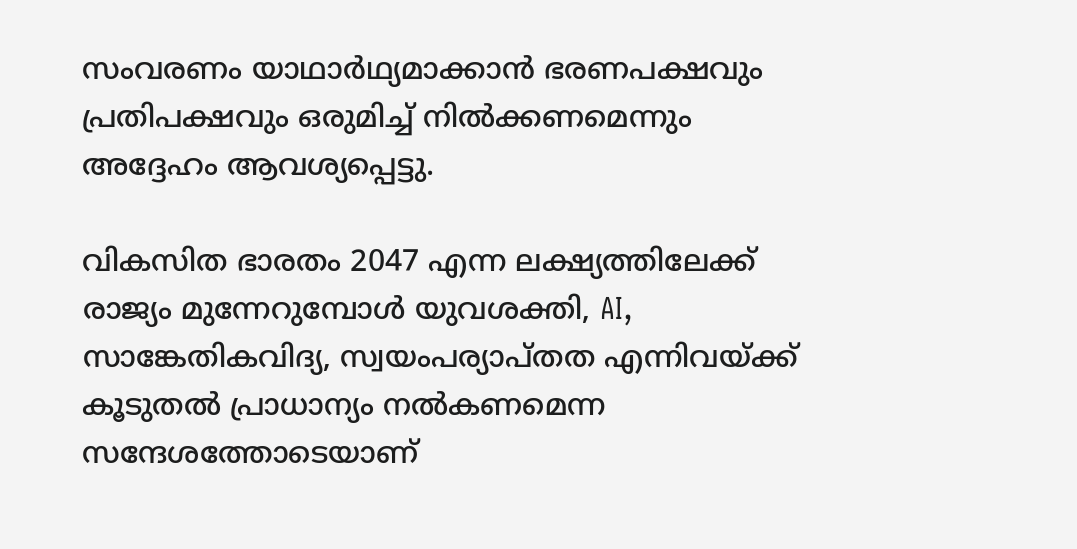സംവരണം യാഥാർഥ്യമാക്കാൻ ഭരണപക്ഷവും പ്രതിപക്ഷവും ഒരുമിച്ച് നിൽക്കണമെന്നും അദ്ദേഹം ആവശ്യപ്പെട്ടു.

വികസിത ഭാരതം 2047 എന്ന ലക്ഷ്യത്തിലേക്ക് രാജ്യം മുന്നേറുമ്പോൾ യുവശക്തി, AI, സാങ്കേതികവിദ്യ, സ്വയംപര്യാപ്തത എന്നിവയ്ക്ക് കൂടുതൽ പ്രാധാന്യം നൽകണമെന്ന സന്ദേശത്തോടെയാണ്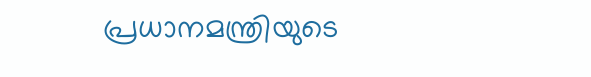പ്രധാനമന്ത്രിയുടെ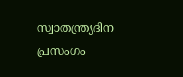സ്വാതന്ത്ര്യദിന പ്രസംഗം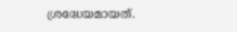ശ്രദ്ധേയമായത്.